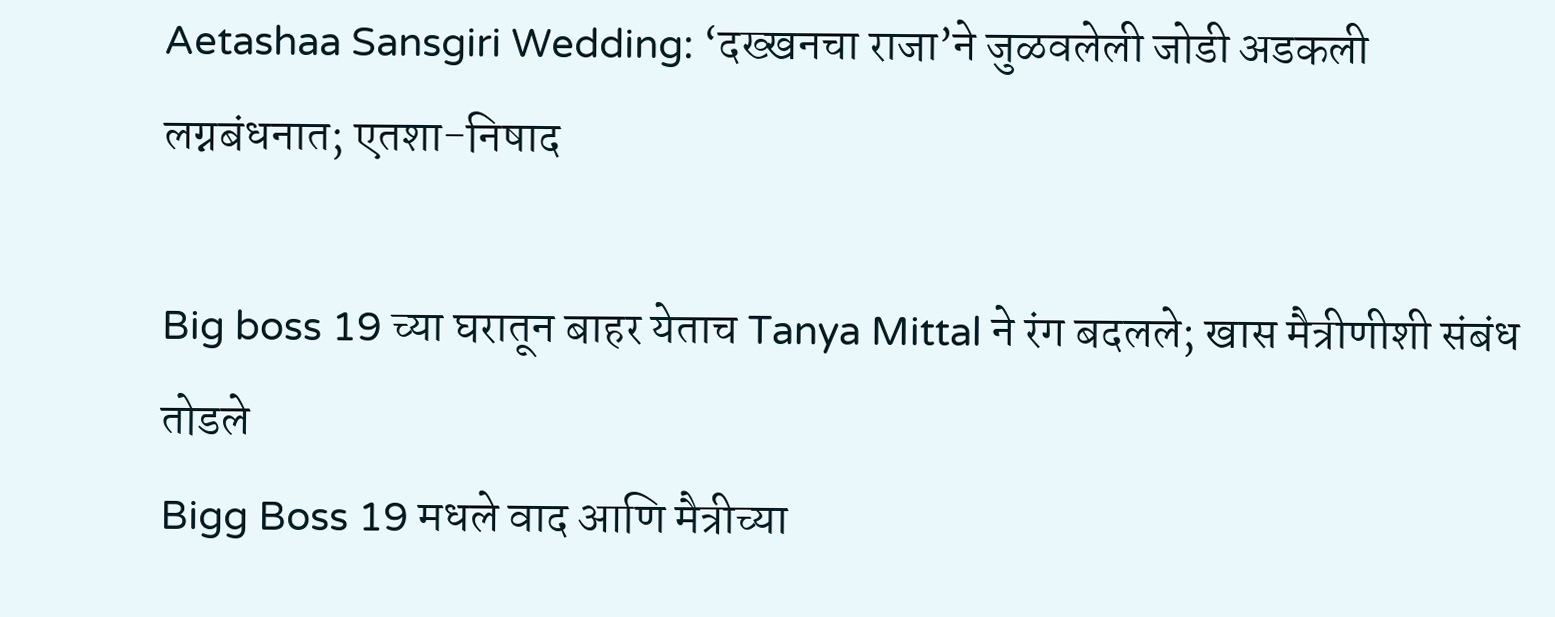Aetashaa Sansgiri Wedding: ‘दख्खनचा राजा’ने जुळवलेली जोडी अडकली लग्नबंधनात; एतशा-निषाद

Big boss 19 च्या घरातून बाहर येताच Tanya Mittal ने रंग बदलले; खास मैत्रीणीशी संबंध तोडले
Bigg Boss 19 मधले वाद आणि मैत्रीच्या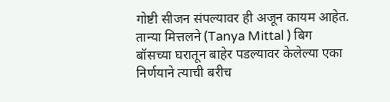गोष्टी सीजन संपल्यावर ही अजून कायम आहेत. तान्या मित्तलने (Tanya Mittal ) बिग बॉसच्या घरातून बाहेर पडल्यावर केलेल्या एका निर्णयाने त्याची बरीच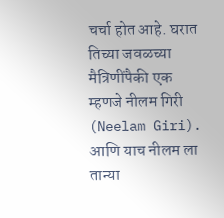चर्चा होत आहे. घरात तिच्या जवळच्या मैत्रिणींपैकी एक म्हणजे नीलम गिरी (Neelam Giri). आणि याच नीलम ला तान्या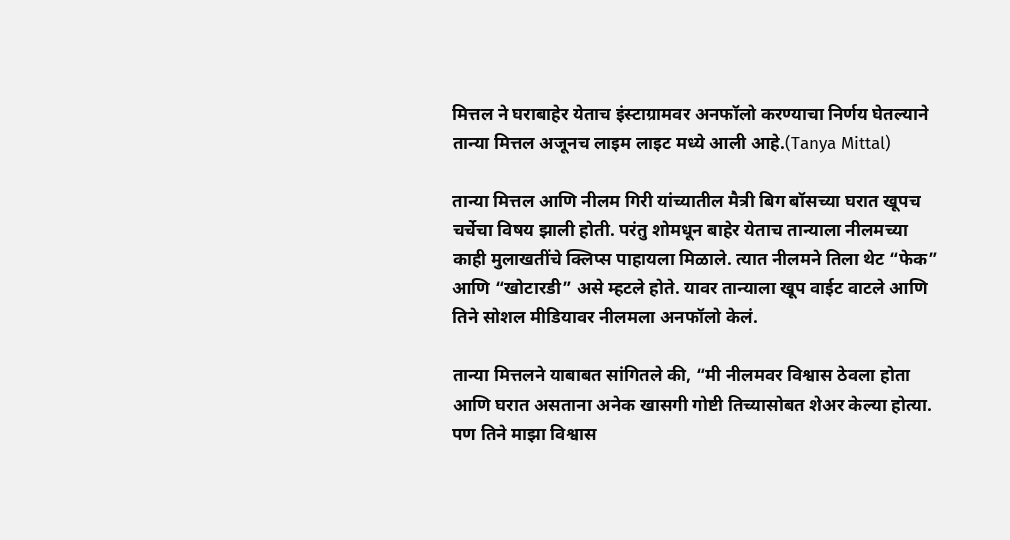मित्तल ने घराबाहेर येताच इंस्टाग्रामवर अनफॉलो करण्याचा निर्णय घेतल्याने तान्या मित्तल अजूनच लाइम लाइट मध्ये आली आहे.(Tanya Mittal)

तान्या मित्तल आणि नीलम गिरी यांच्यातील मैत्री बिग बॉसच्या घरात खूपच चर्चेचा विषय झाली होती. परंतु शोमधून बाहेर येताच तान्याला नीलमच्या काही मुलाखतींचे क्लिप्स पाहायला मिळाले. त्यात नीलमने तिला थेट “फेक” आणि “खोटारडी” असे म्हटले होते. यावर तान्याला खूप वाईट वाटले आणि तिने सोशल मीडियावर नीलमला अनफॉलो केलं.

तान्या मित्तलने याबाबत सांगितले की, “मी नीलमवर विश्वास ठेवला होता आणि घरात असताना अनेक खासगी गोष्टी तिच्यासोबत शेअर केल्या होत्या. पण तिने माझा विश्वास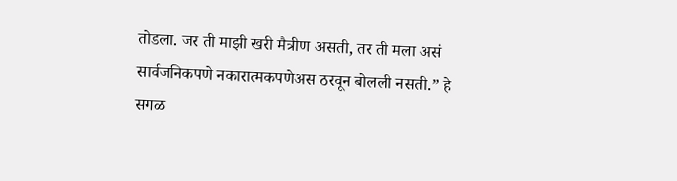तोडला. जर ती माझी खरी मैत्रीण असती, तर ती मला असं सार्वजनिकपणे नकारात्मकपणेअस ठरवून बोलली नसती.” हे सगळ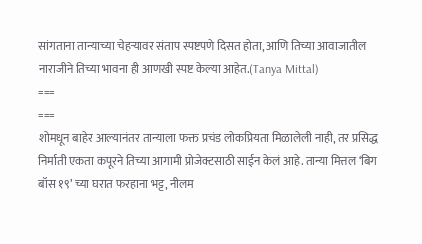सांगताना तान्याच्या चेहऱ्यावर संताप स्पष्टपणे दिसत होता, आणि तिच्या आवाजातील नाराजीने तिच्या भावना ही आणखी स्पष्ट केल्या आहेत.(Tanya Mittal)
===
===
शोमधून बाहेर आल्यानंतर तान्याला फक्त प्रचंड लोकप्रियता मिळालेली नाही, तर प्रसिद्ध निर्माती एकता कपूरने तिच्या आगामी प्रोजेक्टसाठी साईन केलं आहे. तान्या मित्तल ‘बिग बॉस १९’ च्या घरात फरहाना भट्ट, नीलम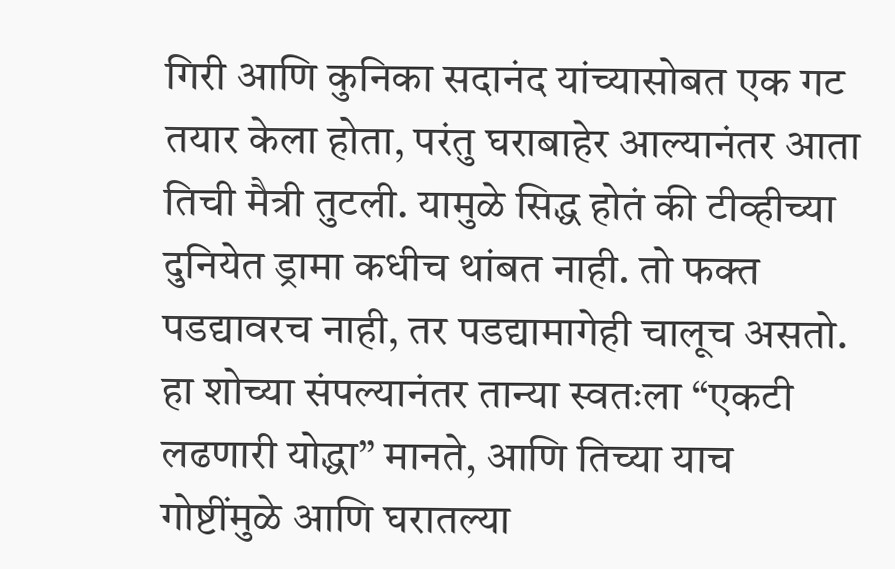गिरी आणि कुनिका सदानंद यांच्यासोबत एक गट तयार केला होता, परंतु घराबाहेर आल्यानंतर आता तिची मैत्री तुटली. यामुळे सिद्ध होतं की टीव्हीच्या दुनियेत ड्रामा कधीच थांबत नाही. तो फक्त पडद्यावरच नाही, तर पडद्यामागेही चालूच असतो. हा शोच्या संपल्यानंतर तान्या स्वतःला “एकटी लढणारी योद्धा” मानते, आणि तिच्या याच गोष्टींमुळे आणि घरातल्या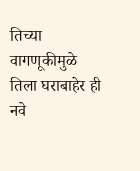तिच्या वागणूकीमुळे तिला घराबाहेर ही नवे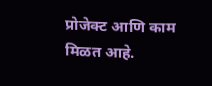प्रोजेक्ट आणि काम मिळत आहे.